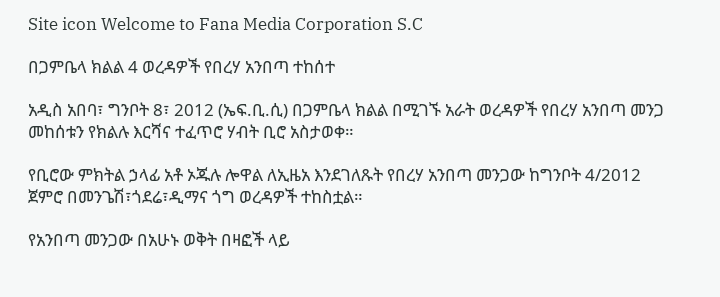Site icon Welcome to Fana Media Corporation S.C

በጋምቤላ ክልል 4 ወረዳዎች የበረሃ አንበጣ ተከሰተ

አዲስ አበባ፣ ግንቦት 8፣ 2012 (ኤፍ.ቢ.ሲ) በጋምቤላ ክልል በሚገኙ አራት ወረዳዎች የበረሃ አንበጣ መንጋ መከሰቱን የክልሉ እርሻና ተፈጥሮ ሃብት ቢሮ አስታወቀ።

የቢሮው ምክትል ኃላፊ አቶ ኦጁሉ ሎዋል ለኢዜአ እንደገለጹት የበረሃ አንበጣ መንጋው ከግንቦት 4/2012 ጀምሮ በመንጌሽ፣ጎደሬ፣ዲማና ጎግ ወረዳዎች ተከስቷል።

የአንበጣ መንጋው በአሁኑ ወቅት በዛፎች ላይ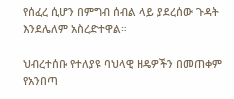የሰፈረ ሲሆን በምግብ ሰብል ላይ ያደረሰው ጉዳት እንደሌለም አስረድተዋል።

ህብረተሰቡ የተለያዩ ባህላዊ ዘዴዎችን በመጠቀም የአንበጣ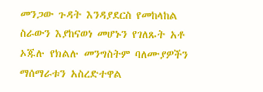መንጋው ጉዳት እንዳያደርስ የመከላከል ስራውን እያከናወነ መሆኑን የገለጹት አቶ ኦጁሉ የክልሉ መንግስትም ባለሙያዎችን ማሰማራቱን አስረድተዋል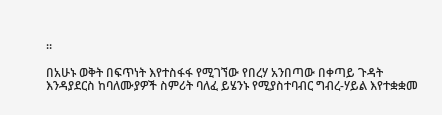።

በአሁኑ ወቅት በፍጥነት እየተስፋፋ የሚገኘው የበረሃ አንበጣው በቀጣይ ጉዳት እንዳያደርስ ከባለሙያዎች ስምሪት ባለፈ ይሄንኑ የሚያስተባብር ግብረ-ሃይል እየተቋቋመ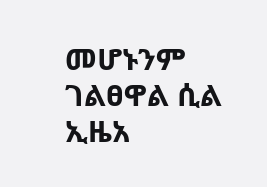መሆኑንም ገልፀዋል ሲል ኢዜአ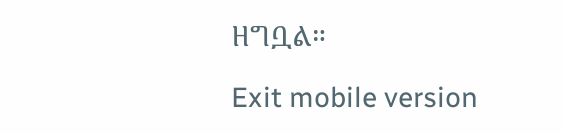ዘግቧል።

Exit mobile version